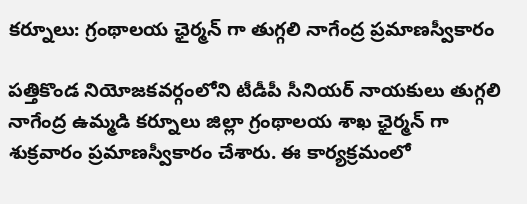కర్నూలు: గ్రంథాలయ ఛైర్మన్ గా తుగ్గలి నాగేంద్ర ప్రమాణస్వీకారం

పత్తికొండ నియోజకవర్గంలోని టీడీపీ సీనియర్ నాయకులు తుగ్గలి నాగేంద్ర ఉమ్మడి కర్నూలు జిల్లా గ్రంథాలయ శాఖ ఛైర్మన్ గా శుక్రవారం ప్రమాణస్వీకారం చేశారు. ఈ కార్యక్రమంలో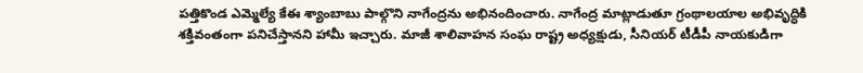పత్తికొండ ఎమ్మెల్యే కేఈ శ్యాంబాబు పాల్గొని నాగేంద్రను అభినందించారు. నాగేంద్ర మాట్లాడుతూ గ్రంథాలయాల అభివృద్ధికి శక్తివంతంగా పనిచేస్తానని హామీ ఇచ్చారు. మాజీ శాలివాహన సంఘ రాష్ట్ర అధ్యక్షుడు, సీనియర్ టీడీపీ నాయకుడిగా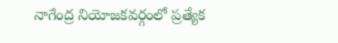నాగేంద్ర నియోజకవర్గంలో ప్రత్యేక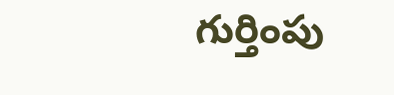గుర్తింపు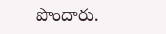పొందారు.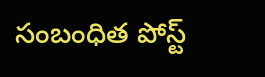సంబంధిత పోస్ట్